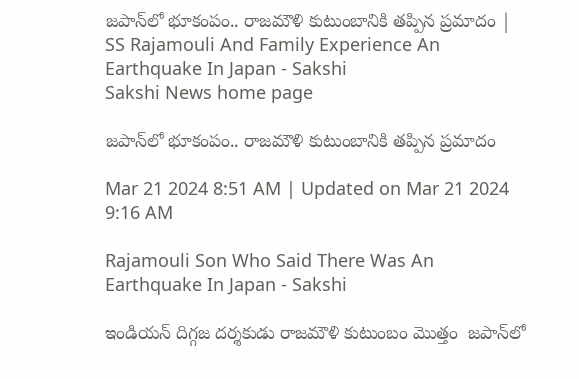జపాన్‌లో భూకంపం.. రాజమౌళి కుటుంబానికి తప్పిన ప్రమాదం | SS Rajamouli And Family Experience An Earthquake In Japan - Sakshi
Sakshi News home page

జపాన్‌లో భూకంపం.. రాజమౌళి కుటుంబానికి తప్పిన ప్రమాదం

Mar 21 2024 8:51 AM | Updated on Mar 21 2024 9:16 AM

Rajamouli Son Who Said There Was An Earthquake In Japan - Sakshi

ఇండియన్‌ దిగ్గజ దర్శకుడు రాజమౌళి కుటుంబం మొత్తం  జపాన్‌లో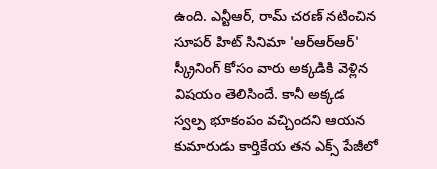ఉంది. ఎన్టీఆర్‌, రామ్‌ చరణ్‌ నటించిన సూపర్‌ హిట్‌ సినిమా 'ఆర్‌ఆర్‌ఆర్‌' స్క్రీనింగ్ కోసం వారు అక్కడికి వెళ్లిన విషయం తెలిసిందే. కానీ అక్కడ స్వల్ప భూకంపం వచ్చిందని ఆయన కుమారుడు కార్తికేయ తన ఎక్స్‌ పేజీలో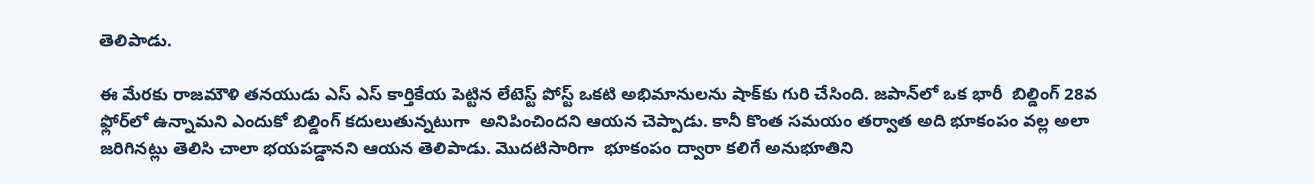తెలిపాడు.

ఈ మేరకు రాజమౌళి తనయుడు ఎస్ ఎస్ కార్తికేయ పెట్టిన లేటెస్ట్ పోస్ట్ ఒకటి అభిమానులను షాక్‌కు గురి చేసింది. జపాన్‌లో ఒక భారీ  బిల్డింగ్ 28వ ఫ్లోర్‌లో ఉన్నామని ఎందుకో బిల్డింగ్ కదులుతున్నటుగా  అనిపించిందని ఆయన చెప్పాడు. కానీ కొంత సమయం తర్వాత అది భూకంపం వల్ల అలా జరిగినట్లు తెలిసి చాలా భయపడ్డానని ఆయన తెలిపాడు. మొదటిసారిగా  భూకంపం ద్వారా కలిగే అనుభూతిని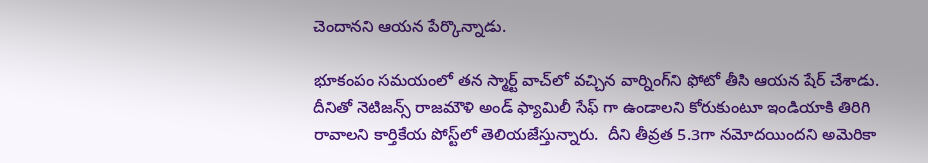చెందానని ఆయన పేర్కొన్నాడు.

భూకంపం సమయంలో తన స్మార్ట్ వాచ్‌లో వచ్చిన వార్నింగ్‌ని ఫోటో తీసి ఆయన షేర్ చేశాడు. దీనితో నెటిజన్స్ రాజమౌళి అండ్ ఫ్యామిలీ సేఫ్ గా ఉండాలని కోరుకుంటూ ఇండియాకి తిరిగి రావాలని కార్తికేయ పోస్ట్‌లో తెలియజేస్తున్నారు.  దీని తీవ్రత 5.3గా నమోదయిందని అమెరికా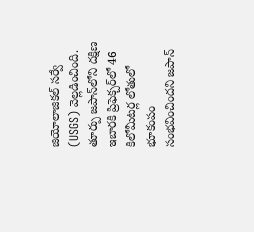జియోలాజికల్‌ సర్వే (USGS) వెల్లడించింది. తూర్పు జపాన్‌లోని దక్షిణ ఇబారకి ప్రిఫెక్చర్‌లో 46 కిలోమీటర్ల లోతులో భూకంపం సంభవించిందని జపాన్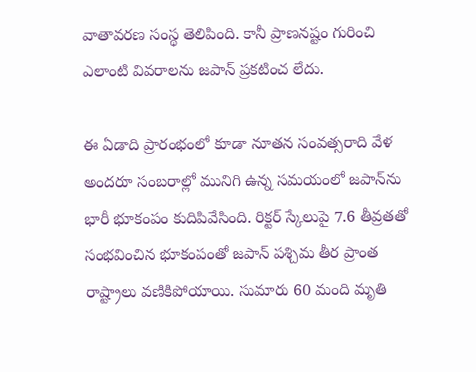వాతావరణ సంస్థ తెలిపింది. కానీ ప్రాణనష్టం గురించి ఎలాంటి వివరాలను జపాన్‌ ప్రకటించ లేదు.

ఈ ఏడాది ప్రారంభంలో కూడా నూతన సంవత్సరాది వేళ అందరూ సంబరాల్లో మునిగి ఉన్న సమయంలో జపాన్‌ను భారీ భూకంపం కుదిపివేసింది. రిక్టర్ స్కేలుపై 7.6 తీవ్రతతో సంభవించిన భూకంపంతో జపాన్ పశ్చిమ తీర ప్రాంత రాష్ట్రాలు వణికిపోయాయి. సుమారు 60 మంది మృతి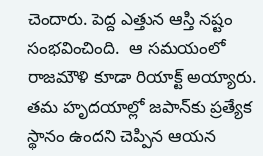చెందారు. పెద్ద ఎత్తున ఆస్తి నష్టం సంభవించింది.  ఆ సమయంలో రాజమౌళి కూడా రియాక్ట్‌ అయ్యారు. తమ హృదయాల్లో జపాన్‌కు ప్రత్యేక స్థానం ఉందని చెప్పిన ఆయన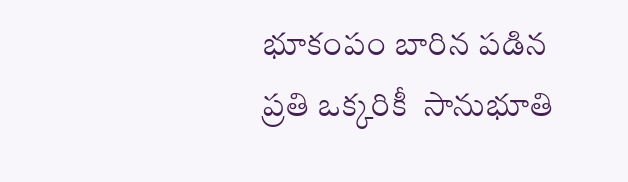భూకంపం బారిన పడిన ప్రతి ఒక్కరికీ  సానుభూతి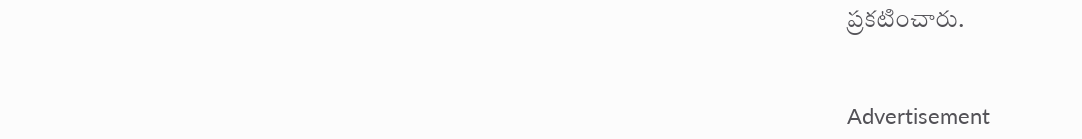ప్రకటించారు.


Advertisement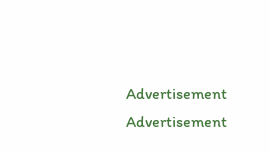Advertisement
Advertisement